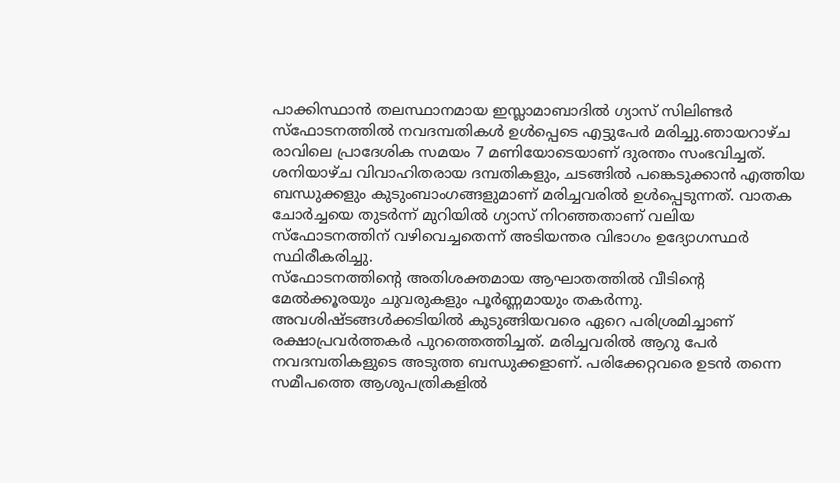പാക്കിസ്ഥാൻ തലസ്ഥാനമായ ഇസ്ലാമാബാദിൽ ഗ്യാസ് സിലിണ്ടർ സ്ഫോടനത്തിൽ നവദമ്പതികൾ ഉൾപ്പെടെ എട്ടുപേർ മരിച്ചു.ഞായറാഴ്ച രാവിലെ പ്രാദേശിക സമയം 7 മണിയോടെയാണ് ദുരന്തം സംഭവിച്ചത്.
ശനിയാഴ്ച വിവാഹിതരായ ദമ്പതികളും, ചടങ്ങിൽ പങ്കെടുക്കാൻ എത്തിയ ബന്ധുക്കളും കുടുംബാംഗങ്ങളുമാണ് മരിച്ചവരിൽ ഉൾപ്പെടുന്നത്. വാതക ചോർച്ചയെ തുടർന്ന് മുറിയിൽ ഗ്യാസ് നിറഞ്ഞതാണ് വലിയ സ്ഫോടനത്തിന് വഴിവെച്ചതെന്ന് അടിയന്തര വിഭാഗം ഉദ്യോഗസ്ഥർ സ്ഥിരീകരിച്ചു.
സ്ഫോടനത്തിന്റെ അതിശക്തമായ ആഘാതത്തിൽ വീടിന്റെ മേൽക്കൂരയും ചുവരുകളും പൂർണ്ണമായും തകർന്നു. അവശിഷ്ടങ്ങൾക്കടിയിൽ കുടുങ്ങിയവരെ ഏറെ പരിശ്രമിച്ചാണ് രക്ഷാപ്രവർത്തകർ പുറത്തെത്തിച്ചത്. മരിച്ചവരിൽ ആറു പേർ നവദമ്പതികളുടെ അടുത്ത ബന്ധുക്കളാണ്. പരിക്കേറ്റവരെ ഉടൻ തന്നെ സമീപത്തെ ആശുപത്രികളിൽ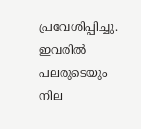പ്രവേശിപ്പിച്ചു. ഇവരിൽ പലരുടെയും നില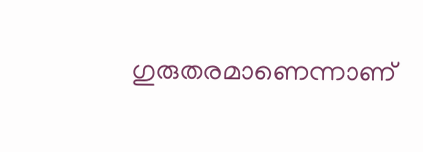ഗുരുതരമാണെന്നാണ്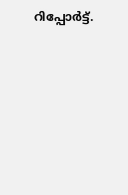റിപ്പോർട്ട്.